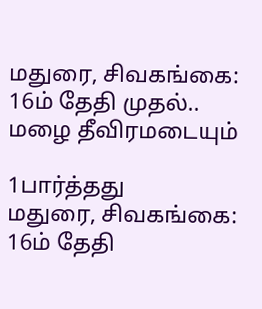மதுரை, சிவகங்கை: 16ம் தேதி முதல்.. மழை தீவிரமடையும்

1பார்த்தது
மதுரை, சிவகங்கை: 16ம் தேதி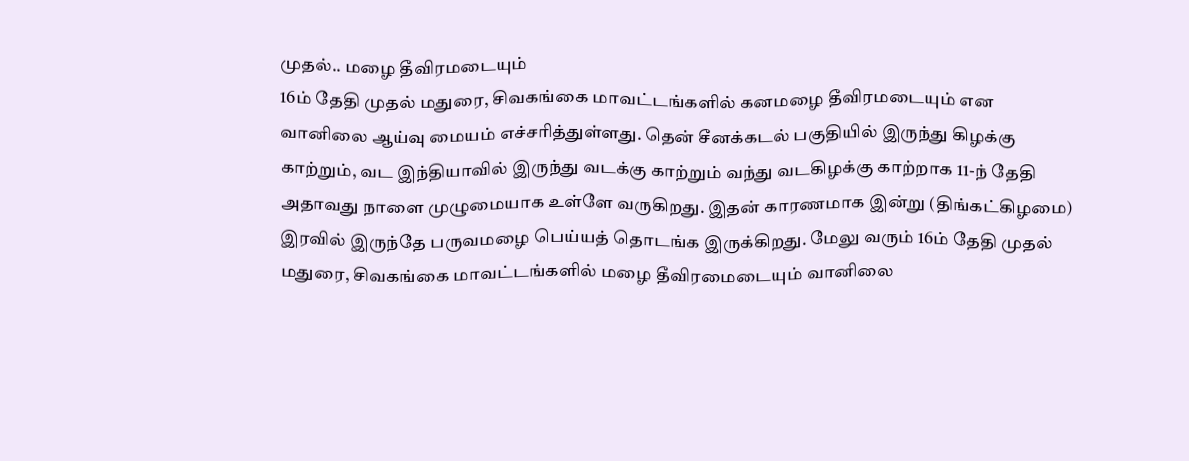முதல்.. மழை தீவிரமடையும்
16ம் தேதி முதல் மதுரை, சிவகங்கை மாவட்டங்களில் கனமழை தீவிரமடையும் என வானிலை ஆய்வு மையம் எச்சரித்துள்ளது. தென் சீனக்கடல் பகுதியில் இருந்து கிழக்கு காற்றும், வட இந்தியாவில் இருந்து வடக்கு காற்றும் வந்து வடகிழக்கு காற்றாக 11-ந் தேதி அதாவது நாளை முழுமையாக உள்ளே வருகிறது. இதன் காரணமாக இன்று (திங்கட்கிழமை) இரவில் இருந்தே பருவமழை பெய்யத் தொடங்க இருக்கிறது. மேலு வரும் 16ம் தேதி முதல் மதுரை, சிவகங்கை மாவட்டங்களில் மழை தீவிரமைடையும் வானிலை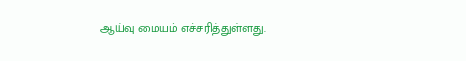ஆய்வு மையம் எச்சரித்துள்ளது.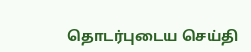தொடர்புடைய செய்தி